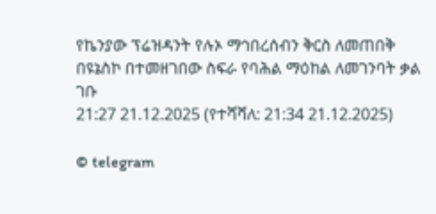የኬንያው ፕሬዝዳንት የሉኦ ማኅበረሰብን ቅርስ ለመጠበቅ በዩኔስኮ በተመዘገበው ስፍራ የባሕል ማዕከል ለመገንባት ቃል ገቡ
21:27 21.12.2025 (የተሻሻለ: 21:34 21.12.2025)

© telegram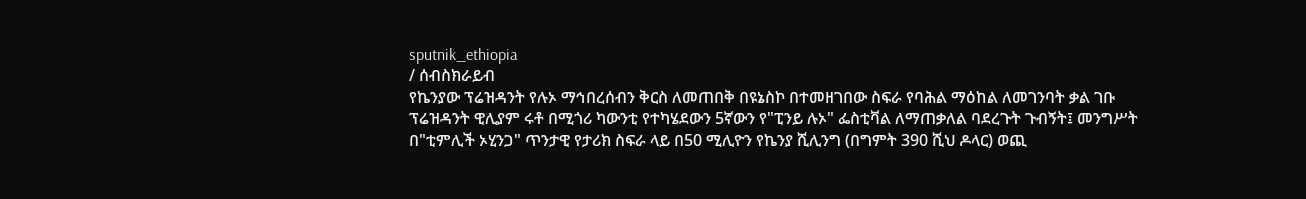sputnik_ethiopia
/ ሰብስክራይብ
የኬንያው ፕሬዝዳንት የሉኦ ማኅበረሰብን ቅርስ ለመጠበቅ በዩኔስኮ በተመዘገበው ስፍራ የባሕል ማዕከል ለመገንባት ቃል ገቡ
ፕሬዝዳንት ዊሊያም ሩቶ በሚጎሪ ካውንቲ የተካሄደውን 5ኛውን የ"ፒንይ ሉኦ" ፌስቲቫል ለማጠቃለል ባደረጉት ጉብኝት፤ መንግሥት በ"ቲምሊች ኦሂንጋ" ጥንታዊ የታሪክ ስፍራ ላይ በ50 ሚሊዮን የኬንያ ሺሊንግ (በግምት 390 ሺህ ዶላር) ወጪ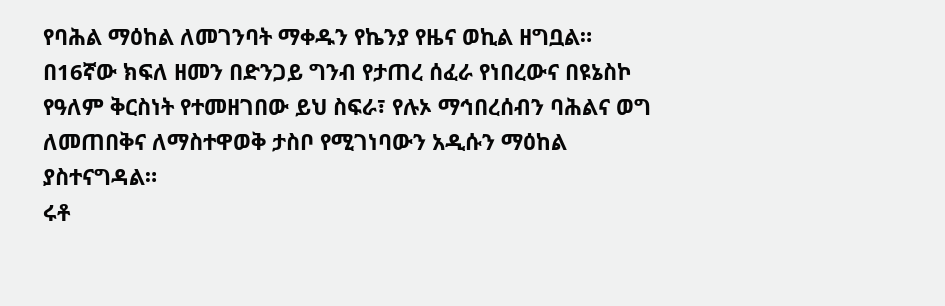የባሕል ማዕከል ለመገንባት ማቀዱን የኬንያ የዜና ወኪል ዘግቧል።
በ16ኛው ክፍለ ዘመን በድንጋይ ግንብ የታጠረ ሰፈራ የነበረውና በዩኔስኮ የዓለም ቅርስነት የተመዘገበው ይህ ስፍራ፣ የሉኦ ማኅበረሰብን ባሕልና ወግ ለመጠበቅና ለማስተዋወቅ ታስቦ የሚገነባውን አዲሱን ማዕከል ያስተናግዳል።
ሩቶ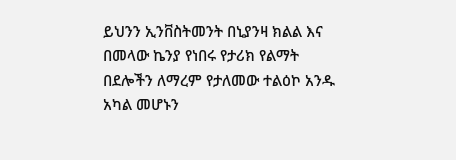ይህንን ኢንቨስትመንት በኒያንዛ ክልል እና በመላው ኬንያ የነበሩ የታሪክ የልማት በደሎችን ለማረም የታለመው ተልዕኮ አንዱ አካል መሆኑን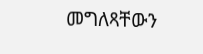መግለጻቸውን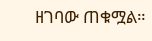ዘገባው ጠቁሟል።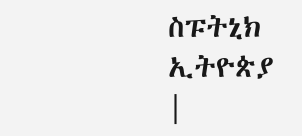ስፑትኒክ ኢትዮጵያ |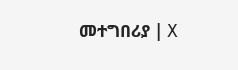መተግበሪያ | X